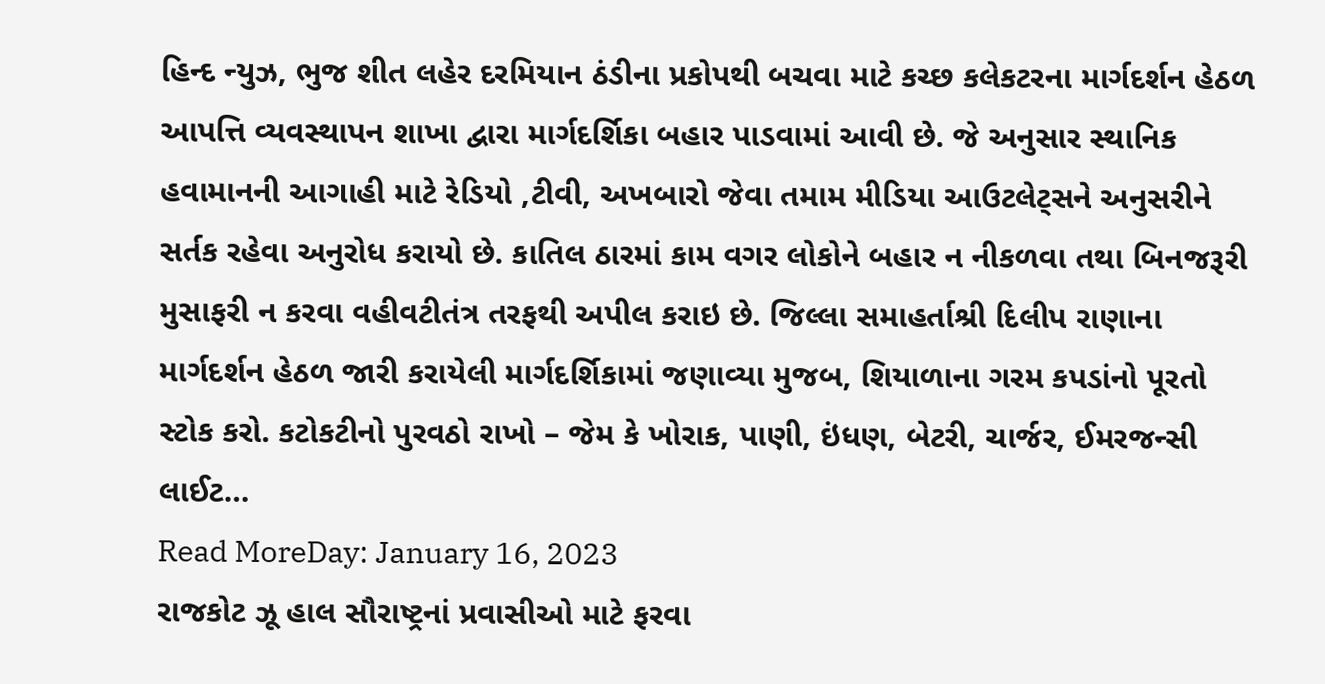હિન્દ ન્યુઝ, ભુજ શીત લહેર દરમિયાન ઠંડીના પ્રકોપથી બચવા માટે કચ્છ કલેકટરના માર્ગદર્શન હેઠળ આપત્તિ વ્યવસ્થાપન શાખા દ્વારા માર્ગદર્શિકા બહાર પાડવામાં આવી છે. જે અનુસાર સ્થાનિક હવામાનની આગાહી માટે રેડિયો ,ટીવી, અખબારો જેવા તમામ મીડિયા આઉટલેટ્સને અનુસરીને સર્તક રહેવા અનુરોધ કરાયો છે. કાતિલ ઠારમાં કામ વગર લોકોને બહાર ન નીકળવા તથા બિનજરૂરી મુસાફરી ન કરવા વહીવટીતંત્ર તરફથી અપીલ કરાઇ છે. જિલ્લા સમાહર્તાશ્રી દિલીપ રાણાના માર્ગદર્શન હેઠળ જારી કરાયેલી માર્ગદર્શિકામાં જણાવ્યા મુજબ, શિયાળાના ગરમ કપડાંનો પૂરતો સ્ટોક કરો. કટોકટીનો પુરવઠો રાખો – જેમ કે ખોરાક, પાણી, ઇંધણ, બેટરી, ચાર્જર, ઈમરજન્સી લાઈટ…
Read MoreDay: January 16, 2023
રાજકોટ ઝૂ હાલ સૌરાષ્ટ્રનાં પ્રવાસીઓ માટે ફરવા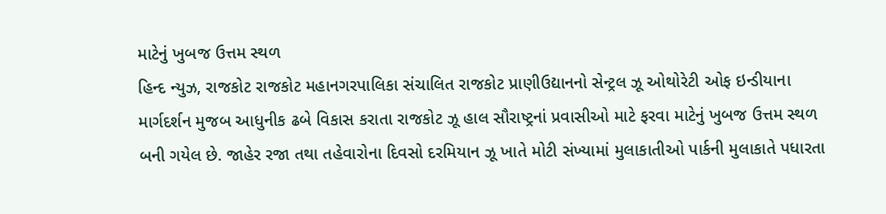માટેનું ખુબજ ઉત્તમ સ્થળ
હિન્દ ન્યુઝ, રાજકોટ રાજકોટ મહાનગરપાલિકા સંચાલિત રાજકોટ પ્રાણીઉદ્યાનનો સેન્ટ્રલ ઝૂ ઓથોરેટી ઓફ ઇન્ડીયાના માર્ગદર્શન મુજબ આધુનીક ઢબે વિકાસ કરાતા રાજકોટ ઝૂ હાલ સૌરાષ્ટ્રનાં પ્રવાસીઓ માટે ફરવા માટેનું ખુબજ ઉત્તમ સ્થળ બની ગયેલ છે. જાહેર રજા તથા તહેવારોના દિવસો દરમિયાન ઝૂ ખાતે મોટી સંખ્યામાં મુલાકાતીઓ પાર્કની મુલાકાતે પધારતા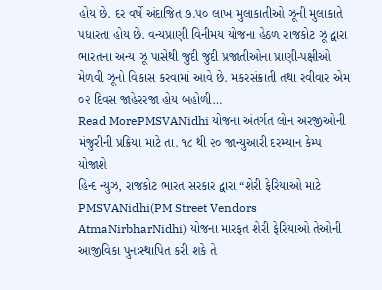હોય છે. દર વર્ષે અંદાજિત ૭.૫૦ લાખ મુલાકાતીઓ ઝૂની મુલાકાતે પધારતા હોય છે. વન્યપ્રાણી વિનીમય યોજના હેઠળ રાજકોટ ઝૂ દ્વારા ભારતના અન્ય ઝૂ પાસેથી જુદી જુદી પ્રજાતીઓના પ્રાણી-પક્ષીઓ મેળવી ઝૂનો વિકાસ કરવામાં આવે છે. મકરસંક્રાતી તથા રવીવાર એમ ૦૨ દિવસ જાહેરરજા હોય બહોળી…
Read MorePMSVANidhi યોજના અંતર્ગત લોન અરજીઓની મંજુરીની પ્રક્રિયા માટે તા. ૧૮ થી ૨૦ જાન્યુઆરી દરમ્યાન કેમ્પ યોજાશે
હિન્દ ન્યુઝ, રાજકોટ ભારત સરકાર દ્વારા “શેરી ફેરિયાઓ માટે PMSVANidhi(PM Street Vendors AtmaNirbharNidhi) યોજના મારફત શેરી ફેરિયાઓ તેઓની આજીવિકા પુનઃસ્થાપિત કરી શકે તે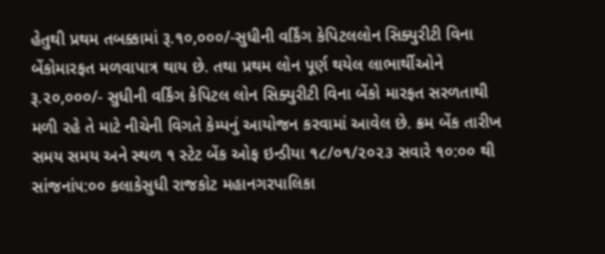હેતુથી પ્રથમ તબક્કામાં રૂ.૧૦,૦૦૦/-સુધીની વર્કિંગ કેપિટલલોન સિક્યુરીટી વિના બેંકોમારફત મળવાપાત્ર થાય છે. તથા પ્રથમ લોન પૂર્ણ થયેલ લાભાર્થીઓને રૂ.૨૦,૦૦૦/- સુધીની વર્કિંગ કેપિટલ લોન સિક્યુરીટી વિના બેંકો મારફત સરળતાથી મળી રહે તે માટે નીચેની વિગતે કેમ્પનું આયોજન કરવામાં આવેલ છે. ક્રમ બેંક તારીખ સમય સમય અને સ્થળ ૧ સ્ટેટ બેંક ઓફ ઇન્ડીયા ૧૮/૦૧/૨૦૨૩ સવારે ૧૦:૦૦ થી સાંજનાં૫:૦૦ કલાકેસુધી રાજકોટ મહાનગરપાલિકા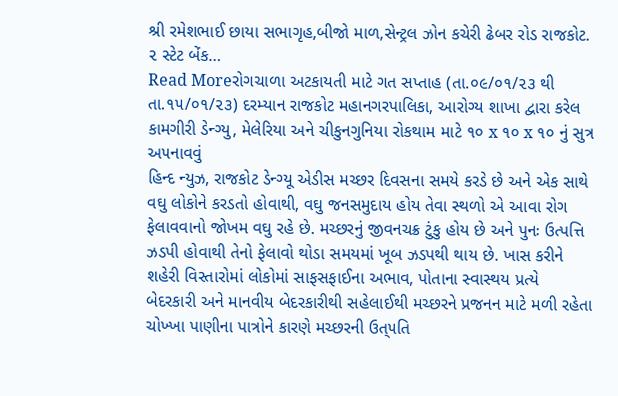શ્રી રમેશભાઈ છાયા સભાગૃહ,બીજો માળ,સેન્ટ્રલ ઝોન કચેરી ઢેબર રોડ રાજકોટ. ૨ સ્ટેટ બેંક…
Read Moreરોગચાળા અટકાયતી માટે ગત સપ્તાહ (તા.૦૯/૦૧/૨૩ થી તા.૧૫/૦૧/૨૩) દરમ્યાન રાજકોટ મહાનગરપાલિકા, આરોગ્ય શાખા દ્વારા કરેલ કામગીરી ડેન્ગ્યુ, મેલેરિયા અને ચીકુનગુનિયા રોકથામ માટે ૧૦ x ૧૦ x ૧૦ નું સુત્ર અ૫નાવવું
હિન્દ ન્યુઝ, રાજકોટ ડેન્ગ્યૂ એડીસ મચ્છર દિવસના સમયે કરડે છે અને એક સાથે વઘુ લોકોને કરડતો હોવાથી, વઘુ જનસમુદાય હોય તેવા સ્થળો એ આવા રોગ ફેલાવવાનો જોખમ વઘુ રહે છે. મચ્છરનું જીવનચક્ર ટુંકુ હોય છે અને પુનઃ ઉત્પત્તિ ઝડપી હોવાથી તેનો ફેલાવો થોડા સમયમાં ખૂબ ઝડપથી થાય છે. ખાસ કરીને શહેરી વિસ્તારોમાં લોકોમાં સાફસફાઈના અભાવ, પોતાના સ્વાસ્થય પ્રત્યે બેદરકારી અને માનવીય બેદરકારીથી સહેલાઈથી મચ્છરને પ્રજનન માટે મળી રહેતા ચોખ્ખા પાણીના પાત્રોને કારણે મચ્છરની ઉત્૫તિ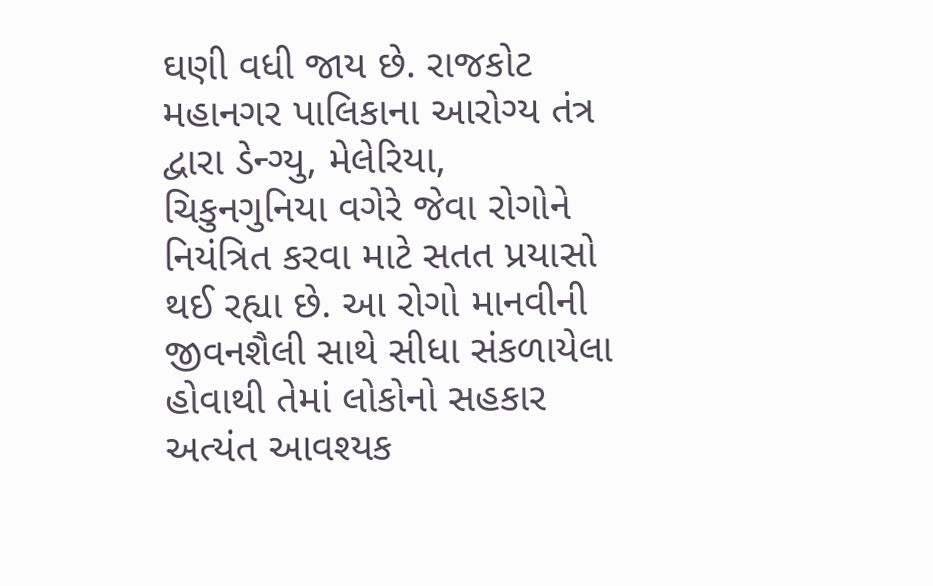ઘણી વધી જાય છે. રાજકોટ મહાનગર પાલિકાના આરોગ્ય તંત્ર દ્વારા ડેન્ગ્યુ, મેલેરિયા, ચિકુનગુનિયા વગેરે જેવા રોગોને નિયંત્રિત કરવા માટે સતત પ્રયાસો થઈ રહ્યા છે. આ રોગો માનવીની જીવનશૈલી સાથે સીધા સંકળાયેલા હોવાથી તેમાં લોકોનો સહકાર અત્યંત આવશ્યક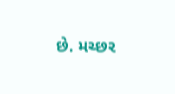છે. મચ્છર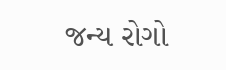જન્ય રોગો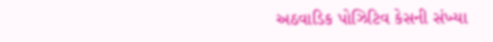અઠવાડિક પોઝિટિવ કેસની સંખ્યા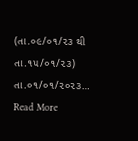(તા.૦૯/૦૧/૨૩ થી તા.૧૫/૦૧/૨૩) તા.૦૧/૦૧/૨૦૨૩…
Read More